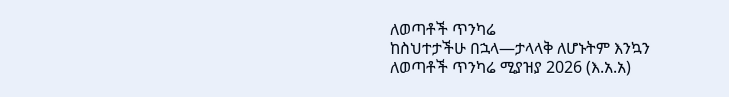ለወጣቶች ጥንካሬ
ከስህተታችሁ በኋላ—ታላላቅ ለሆኑትም እንኳን
ለወጣቶች ጥንካሬ ሚያዝያ 2026 (እ.አ.አ)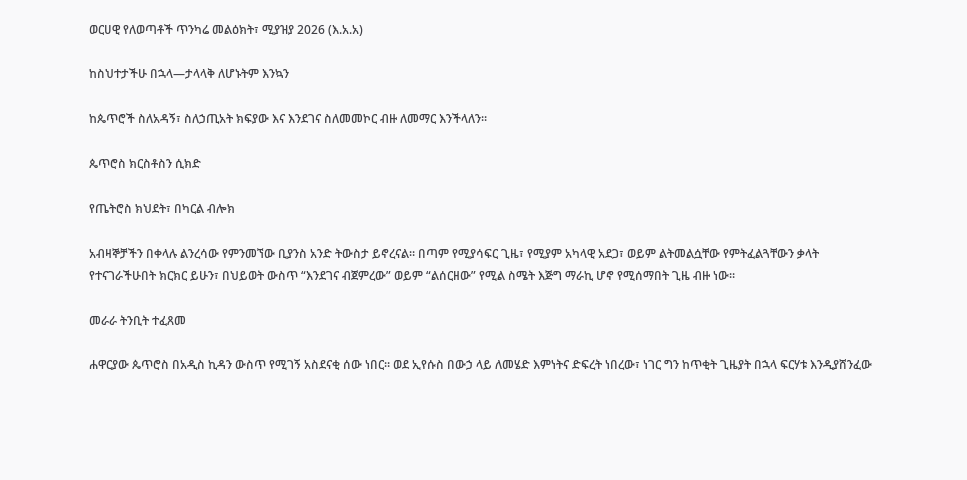ወርሀዊ የለወጣቶች ጥንካሬ መልዕክት፣ ሚያዝያ 2026 (እ.አ.አ)

ከስህተታችሁ በኋላ—ታላላቅ ለሆኑትም እንኳን

ከጴጥሮች ስለአዳኝ፣ ስለኃጢአት ክፍያው እና እንደገና ስለመመኮር ብዙ ለመማር እንችላለን።

ጴጥሮስ ክርስቶስን ሲክድ

የጤትሮስ ክህደት፣ በካርል ብሎክ

አብዛኞቻችን በቀላሉ ልንረሳው የምንመኘው ቢያንስ አንድ ትውስታ ይኖረናል። በጣም የሚያሳፍር ጊዜ፣ የሚያም አካላዊ አደጋ፣ ወይም ልትመልሷቸው የምትፈልጓቸውን ቃላት የተናገራችሁበት ክርክር ይሁን፣ በህይወት ውስጥ “እንደገና ብጀምረው” ወይም “ልሰርዘው” የሚል ስሜት እጅግ ማራኪ ሆኖ የሚሰማበት ጊዜ ብዙ ነው።

መራራ ትንቢት ተፈጸመ

ሐዋርያው ጴጥሮስ በአዲስ ኪዳን ውስጥ የሚገኝ አስደናቂ ሰው ነበር። ወደ ኢየሱስ በውኃ ላይ ለመሄድ እምነትና ድፍረት ነበረው፣ ነገር ግን ከጥቂት ጊዜያት በኋላ ፍርሃቱ እንዲያሸንፈው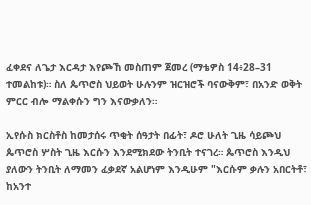ፈቀደና ለጌታ እርዳታ እየጮኸ መስጠም ጀመረ (ማቴዎስ 14፥28–31 ተመልከቱ)። ስለ ጴጥሮስ ህይወት ሁሉንም ዝርዝሮች ባናውቅም፣ በአንድ ወቅት ምርር ብሎ ማልቀሱን ግን እናውቃለን።

ኢየሱስ ክርስቶስ ከመታሰሩ ጥቂት ሰዓታት በፊት፣ ዶሮ ሁለት ጊዜ ሳይጮህ ጴጥሮስ ሦስት ጊዜ እርሱን እንደሚክደው ትንቢት ተናገረ። ጴጥሮስ እንዲህ ያለውን ትንቢት ለማመን ፈቃደኛ አልሆነም እንዲሁም "እርሱም ቃሉን አበርትቶ፣ ከአንተ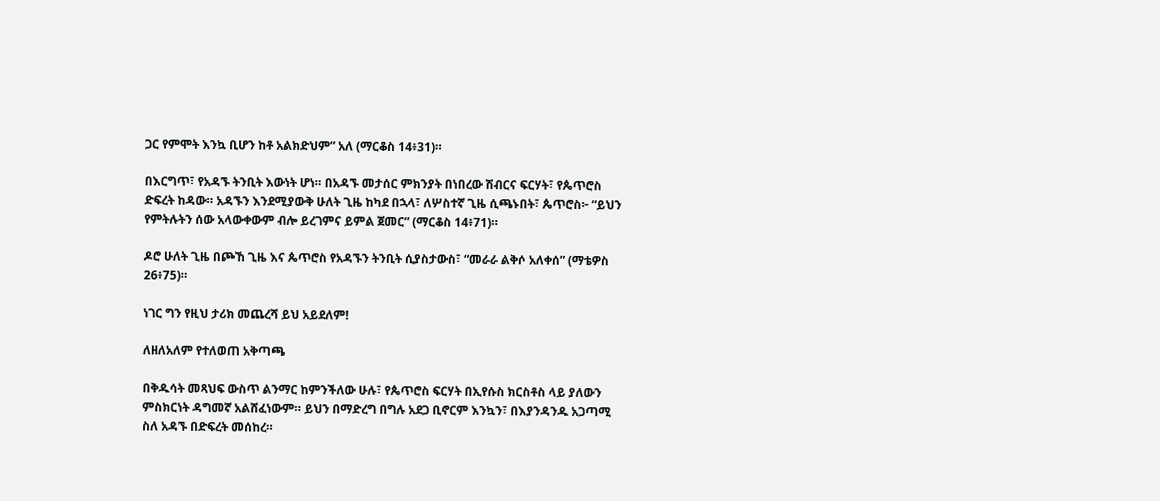ጋር የምሞት እንኳ ቢሆን ከቶ አልክድህም” አለ (ማርቆስ 14፥31)።

በእርግጥ፣ የአዳኙ ትንቢት እውነት ሆነ። በአዳኙ መታሰር ምክንያት በነበረው ሽብርና ፍርሃት፣ የጴጥሮስ ድፍረት ከዳው። አዳኙን እንደሚያውቅ ሁለት ጊዜ ከካደ በኋላ፣ ለሦስተኛ ጊዜ ሲጫኑበት፣ ጴጥሮስ፦ “ይህን የምትሉትን ሰው አላውቀውም ብሎ ይረገምና ይምል ጀመር” (ማርቆስ 14፥71)።

ዶሮ ሁለት ጊዜ በጮኸ ጊዜ እና ጴጥሮስ የአዳኙን ትንቢት ሲያስታውስ፣ “መራራ ልቅሶ አለቀሰ” (ማቴዎስ 26፥75)።

ነገር ግን የዚህ ታሪክ መጨረሻ ይህ አይደለም!

ለዘለአለም የተለወጠ አቅጣጫ

በቅዱሳት መጻህፍ ውስጥ ልንማር ከምንችለው ሁሉ፣ የጴጥሮስ ፍርሃት በኢየሱስ ክርስቶስ ላይ ያለውን ምስክርነት ዳግመኛ አልሸፈነውም። ይህን በማድረግ በግሉ አደጋ ቢኖርም እንኳን፣ በእያንዳንዱ አጋጣሚ ስለ አዳኙ በድፍረት መሰከረ።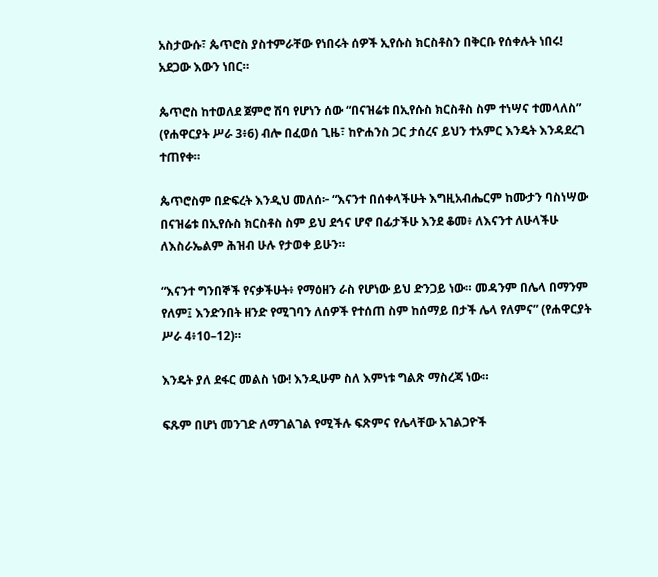አስታውሱ፣ ጴጥሮስ ያስተምራቸው የነበሩት ሰዎች ኢየሱስ ክርስቶስን በቅርቡ የሰቀሉት ነበሩ! አደጋው እውን ነበር።

ጴጥሮስ ከተወለደ ጀምሮ ሽባ የሆነን ሰው “በናዝሬቱ በኢየሱስ ክርስቶስ ስም ተነሣና ተመላለስ” (የሐዋርያት ሥራ 3፥6) ብሎ በፈወሰ ጊዜ፣ ከዮሐንስ ጋር ታሰረና ይህን ተአምር እንዴት እንዳደረገ ተጠየቀ።

ጴጥሮስም በድፍረት እንዲህ መለሰ፦ “እናንተ በሰቀላችሁት እግዚአብሔርም ከሙታን ባስነሣው በናዝሬቱ በኢየሱስ ክርስቶስ ስም ይህ ደኅና ሆኖ በፊታችሁ እንደ ቆመ፥ ለእናንተ ለሁላችሁ ለእስራኤልም ሕዝብ ሁሉ የታወቀ ይሁን።

“እናንተ ግንበኞች የናቃችሁት፥ የማዕዘን ራስ የሆነው ይህ ድንጋይ ነው። መዳንም በሌላ በማንም የለም፤ እንድንበት ዘንድ የሚገባን ለሰዎች የተሰጠ ስም ከሰማይ በታች ሌላ የለምና” (የሐዋርያት ሥራ 4፥10–12)።

እንዴት ያለ ደፋር መልስ ነው! እንዲሁም ስለ እምነቱ ግልጽ ማስረጃ ነው።

ፍጹም በሆነ መንገድ ለማገልገል የሚችሉ ፍጽምና የሌላቸው አገልጋዮች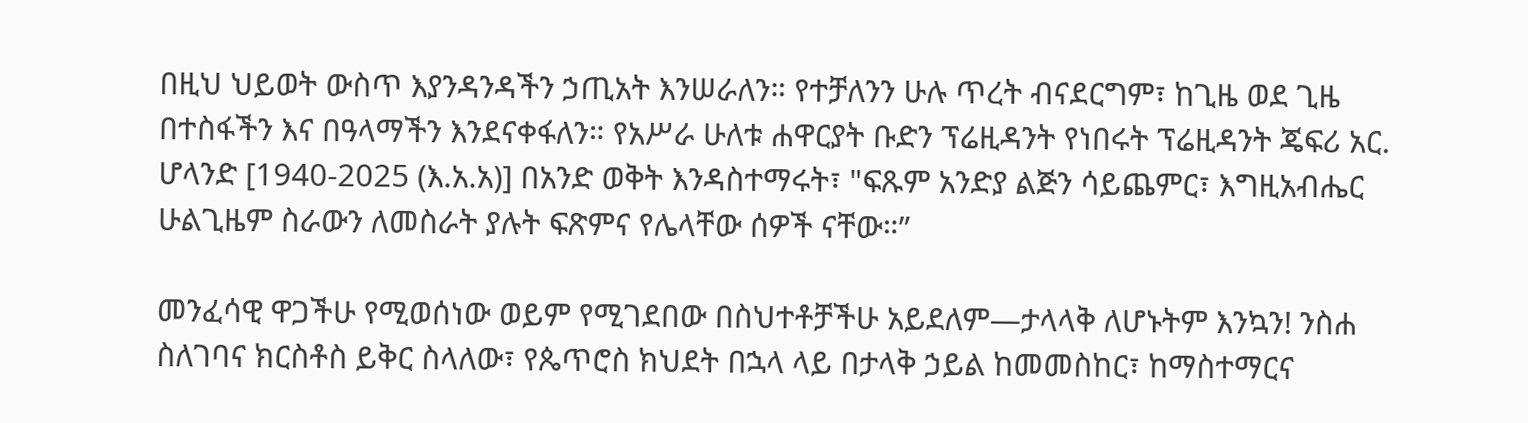በዚህ ህይወት ውስጥ እያንዳንዳችን ኃጢአት እንሠራለን። የተቻለንን ሁሉ ጥረት ብናደርግም፣ ከጊዜ ወደ ጊዜ በተስፋችን እና በዓላማችን እንደናቀፋለን። የአሥራ ሁለቱ ሐዋርያት ቡድን ፕሬዚዳንት የነበሩት ፕሬዚዳንት ጄፍሪ አር. ሆላንድ [1940-2025 (እ.አ.አ)] በአንድ ወቅት እንዳስተማሩት፣ "ፍጹም አንድያ ልጅን ሳይጨምር፣ እግዚአብሔር ሁልጊዜም ስራውን ለመስራት ያሉት ፍጽምና የሌላቸው ሰዎች ናቸው።”

መንፈሳዊ ዋጋችሁ የሚወሰነው ወይም የሚገደበው በስህተቶቻችሁ አይደለም—ታላላቅ ለሆኑትም እንኳን! ንስሐ ስለገባና ክርስቶስ ይቅር ስላለው፣ የጴጥሮስ ክህደት በኋላ ላይ በታላቅ ኃይል ከመመስከር፣ ከማስተማርና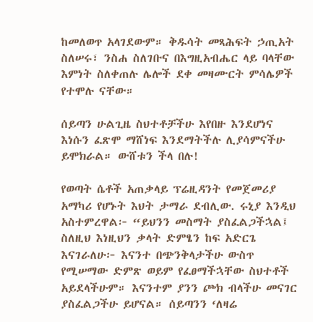ከመለወጥ አላገደውም። ቅዱሳት መጻሕፍት ኃጢአት ስለሠሩ፣ ንስሐ ስለገቡና በእግዚአብሔር ላይ ባላቸው እምነት ስለቀጠሉ ሌሎች ደቀ መዛሙርት ምሳሌዎች የተሞሉ ናቸው።

ሰይጣን ሁልጊዜ ስህተቶቻችሁ እየበዙ እንደሆነና እነሱን ፈጽሞ ማሸነፍ እንደማትችሉ ሊያሳምናችሁ ይሞክራል። ውሸቱን ችላ በሉ!

የወጣት ሴቶች አጠቃላይ ፕሬዚዳንት የመጀመሪያ አማካሪ የሆኑት እህት ታማራ ደብሊው. ሩኒያ እንዲህ አስተምረዋል፦ “ይህንን መስማት ያስፈልጋችኋል፤ ስለዚህ እነዚህን ቃላት ድምፄን ከፍ አድርጌ እናገራለሁ፦ እናንተ በጭንቅላታችሁ ውስጥ የሚሠማው ድምጽ ወይም የፈፀማችኋቸው ስህተቶች አይደላችሁም። እናንተም ያንን ጮክ ብላችሁ መናገር ያስፈልጋችሁ ይሆናል። ሰይጣንን ‘ለዛሬ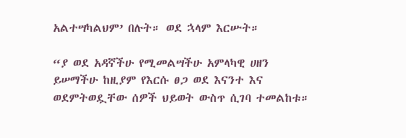አልተሣካልህም’ በሉት። ወደ ኋላም እርሡት።

“ያ ወደ አዳኛችሁ የሚመልሣችሁ አምላካዊ ሀዘን ይሠማችሁ ከዚያም የእርሱ ፀጋ ወደ እናንተ እና ወደምትወዷቸው ሰዎች ህይወት ውስጥ ሲገባ ተመልከቱ።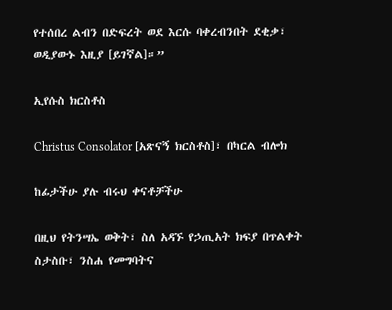የተሰበረ ልብን በድፍረት ወደ እርሱ ባቀረብንበት ደቂቃ፣ ወዲያውኑ እዚያ [ይገኛል]።”

ኢየሱስ ክርስቶስ

Christus Consolator [አጽናኝ ክርስቶስ]፣ በካርል ብሎክ

ከፊታችሁ ያሉ ብሩህ ቀናቶቻችሁ

በዚህ የትንሣኤ ወቅት፣ ስለ አዳኙ የኃጢአት ክፍያ በጥልቀት ስታስቡ፣ ንስሐ የመግባትና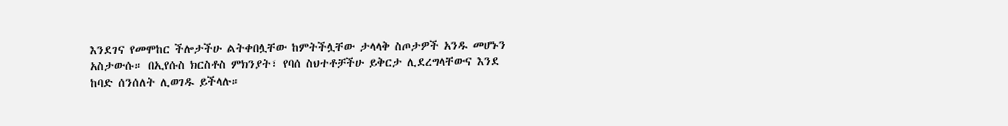እንደገና የመሞከር ችሎታችሁ ልትቀበሏቸው ከምትችሏቸው ታላላቅ ስጦታዎች አንዱ መሆኑን አስታውሱ። በኢየሱስ ክርስቶስ ምክንያት፣ የባሰ ስህተቶቻችሁ ይቅርታ ሊደረግላቸውና እንደ ከባድ ሰንሰለት ሊወገዱ ይችላሉ።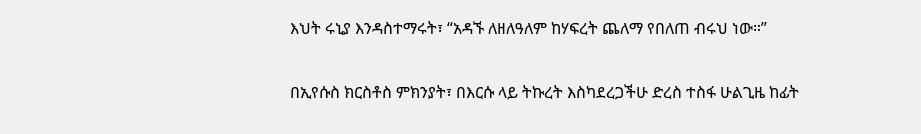እህት ሩኒያ እንዳስተማሩት፣ “አዳኙ ለዘለዓለም ከሃፍረት ጨለማ የበለጠ ብሩህ ነው።”

በኢየሱስ ክርስቶስ ምክንያት፣ በእርሱ ላይ ትኩረት እስካደረጋችሁ ድረስ ተስፋ ሁልጊዜ ከፊት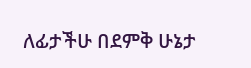ለፊታችሁ በደምቅ ሁኔታ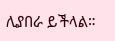ሊያበራ ይችላል።